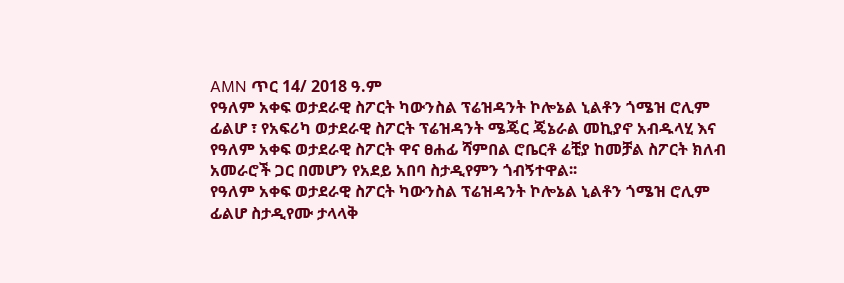AMN ጥር 14/ 2018 ዓ.ም
የዓለም አቀፍ ወታደራዊ ስፖርት ካውንስል ፕሬዝዳንት ኮሎኔል ኒልቶን ጎሜዝ ሮሊም ፊልሆ ፣ የአፍሪካ ወታደራዊ ስፖርት ፕሬዝዳንት ሜጄር ጄኔራል መኪያኖ አብዱላሂ እና የዓለም አቀፍ ወታደራዊ ስፖርት ዋና ፀሐፊ ሻምበል ሮቤርቶ ሬቺያ ከመቻል ስፖርት ክለብ አመራሮች ጋር በመሆን የአደይ አበባ ስታዲየምን ጎብኝተዋል፡፡
የዓለም አቀፍ ወታደራዊ ስፖርት ካውንስል ፕሬዝዳንት ኮሎኔል ኒልቶን ጎሜዝ ሮሊም ፊልሆ ስታዲየሙ ታላላቅ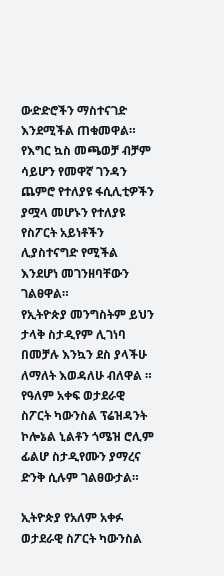ውድድሮችን ማስተናገድ እንደሚችል ጠቁመዋል።
የእግር ኳስ መጫወቻ ብቻም ሳይሆን የመዋኛ ገንዳን ጨምሮ የተለያዩ ፋሲሊቲዎችን ያሟላ መሆኑን የተለያዩ የስፖርት አይነቶችን ሊያስተናግድ የሚችል እንደሆነ መገንዘባቸውን ገልፀዋል።
የኢትዮጵያ መንግስትም ይህን ታላቅ ስታዲየም ሊገነባ በመቻሉ እንኳን ደስ ያላችሁ ለማለት እወዳለሁ ብለዋል ። የዓለም አቀፍ ወታደራዊ ስፖርት ካውንስል ፕሬዝዳንት ኮሎኔል ኒልቶን ጎሜዝ ሮሊም ፊልሆ ስታዲየሙን ያማረና ድንቅ ሲሉም ገልፀውታል።

ኢትዮጵያ የአለም አቀፉ ወታደራዊ ስፖርት ካውንስል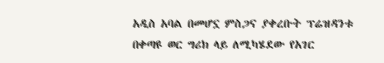አዲስ አባል በመሆኗ ምስጋና ያቀረቡት ፕሬዝዳንቱ በቀጣዩ ወር ግሪክ ላይ ለሚካሄደው የአገር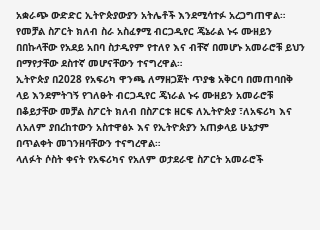አቋራጭ ውድድር ኢትዮጵያውያን አትሌቶች እንደሚሳተፉ አረጋግጠዋል።
የመቻል ስፖርት ክለብ ስራ አስፈፃሚ ብርጋዲየር ጄኔራል ኑሩ ሙዘይን በበኩላቸው የአደይ አበባ ስታዲየም የተለየ እና ብቸኛ በመሆኑ አመራሮቹ ይህን በማየታቸው ደስተኛ መሆናቸውን ተናግረዋል።
ኢትዮጵያ በ2028 የአፍሪካ ዋንጫ ለማዘጋጀት ጥያቄ አቅርባ በመጠባበቅ ላይ እንደምትገኝ የገለፁት ብርጋዲየር ጄነራል ኑሩ ሙዘይን አመራሮቹ በቆይታቸው መቻል ስፖርት ክለብ በስፖርቱ ዘርፍ ለኢትዮጵያ ፣ለአፍሪካ እና ለአለም ያበረከተውን አስተዋፅኦ እና የኢትዮጵያን አጠቃላይ ሁኔታም በጥልቀት መገንዘባቸውን ተናግረዋል።
ላለፉት ሶስት ቀናት የአፍሪካና የአለም ወታደራዊ ስፖርት አመራሮች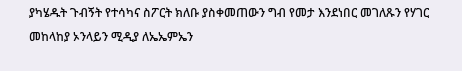ያካሄዱት ጉብኝት የተሳካና ስፖርት ክለቡ ያስቀመጠውን ግብ የመታ እንደነበር መገለጹን የሃገር መከላከያ ኦንላይን ሚዲያ ለኤኤምኤን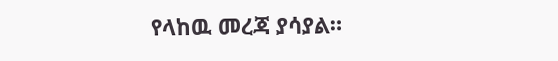የላከዉ መረጃ ያሳያል።